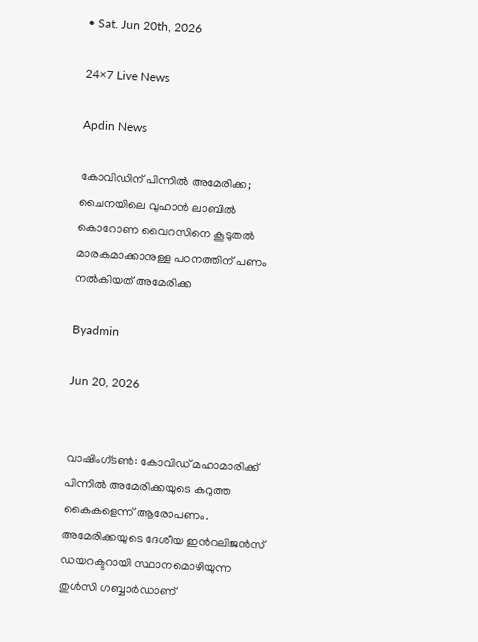• Sat. Jun 20th, 2026

24×7 Live News

Apdin News

കോവിഡിന് പിന്നില്‍ അമേരിക്ക; ചൈനയിലെ വുഹാന്‍ ലാബില്‍ കൊറോണ വൈറസിനെ കൂടുതല്‍ മാരകമാക്കാനുള്ള പഠനത്തിന് പണം നല്‍കിയത് അമേരിക്ക

Byadmin

Jun 20, 2026


വാഷിംഗ്ടണ്‍: കോവിഡ് മഹാമാരിക്ക് പിന്നില്‍ അമേരിക്കയുടെ കറുത്ത കൈകളെന്ന് ആരോപണം. അമേരിക്കയുടെ ദേശീയ ഇന്‍റലിജന്‍സ് ഡയറക്ടറായി സ്ഥാനമൊഴിയുന്ന തുള്‍സി ഗബ്ബാര്‍ഡാണ്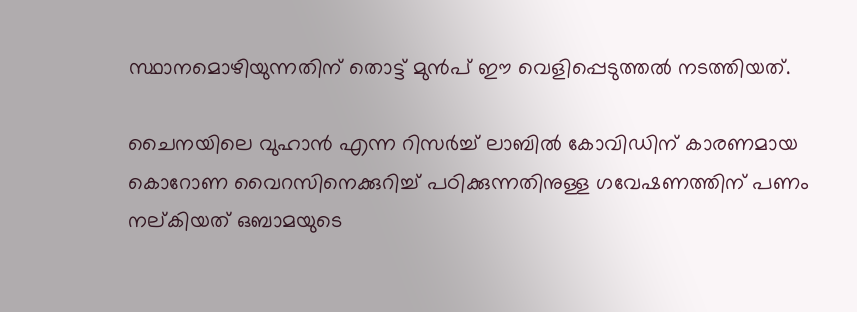സ്ഥാനമൊഴിയുന്നതിന് തൊട്ട് മുന്‍പ് ഈ വെളിപ്പെടുത്തല്‍ നടത്തിയത്.

ചൈനയിലെ വുഹാന്‍ എന്ന റിസര്‍ച്ച് ലാബില്‍ കോവിഡിന് കാരണമായ കൊറോണ വൈറസിനെക്കുറിച്ച് പഠിക്കുന്നതിനുള്ള ഗവേഷണത്തിന് പണം നല‍്കിയത് ഒബാമയുടെ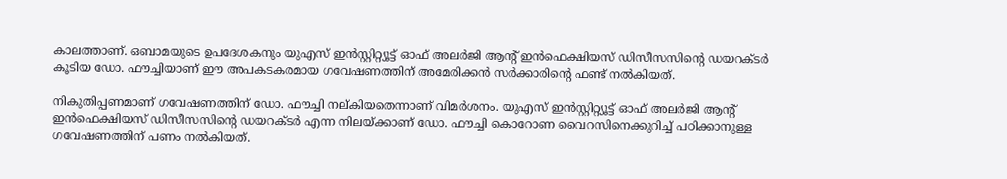കാലത്താണ്. ഒബാമയുടെ ഉപദേശകനും യുഎസ് ഇന്‍സ്റ്റിറ്റ്യൂട്ട് ഓഫ് അലര്‍ജി ആന്‍റ് ഇന്‍ഫെക്ഷിയസ് ഡിസീസസിന്റെ ഡയറക്ടര്‍ കൂടിയ ഡോ. ഫൗച്ചിയാണ് ഈ അപകടകരമായ ഗവേഷണത്തിന് അമേരിക്കന്‍ സര്‍ക്കാരിന്റെ ഫണ്ട് നല്‍കിയത്.

നികുതിപ്പണമാണ് ഗവേഷണത്തിന് ഡോ. ഫൗച്ചി നല്കിയതെന്നാണ് വിമര്‍ശനം. യുഎസ് ഇന്‍സ്റ്റിറ്റ്യൂട്ട് ഓഫ് അലര്‍ജി ആന്‍റ് ഇന്‍ഫെക്ഷിയസ് ഡിസീസസിന്റെ ഡയറക്ടര്‍ എന്ന നിലയ്‌ക്കാണ് ഡോ. ഫൗച്ചി കൊറോണ വൈറസിനെക്കുറിച്ച് പഠിക്കാനുള്ള ഗവേഷണത്തിന് പണം നല്‍കിയത്.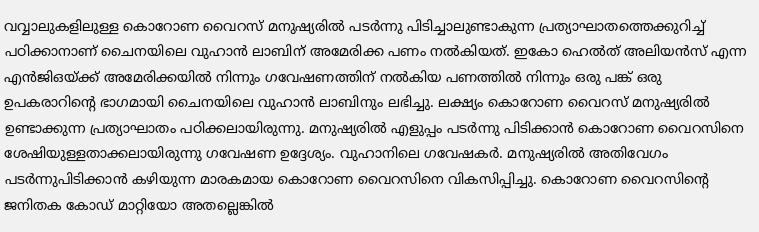വവ്വാലുകളിലുള്ള കൊറോണ വൈറസ് മനുഷ്യരില്‍ പടര്‍ന്നു പിടിച്ചാലുണ്ടാകുന്ന പ്രത്യാഘാതത്തെക്കുറിച്ച് പഠിക്കാനാണ് ചൈനയിലെ വുഹാന്‍ ലാബിന് അമേരിക്ക പണം നല്‍കിയത്. ഇകോ ഹെല്‍ത് അലിയന്‍സ് എന്ന എന്‍ജിഒയ്‌ക്ക് അമേരിക്കയില്‍ നിന്നും ഗവേഷണത്തിന് നല്‍കിയ പണത്തില്‍ നിന്നും ഒരു പങ്ക് ഒരു ഉപകരാറിന്റെ ഭാഗമായി ചൈനയിലെ വുഹാന്‍ ലാബിനും ലഭിച്ചു. ലക്ഷ്യം കൊറോണ വൈറസ് മനുഷ്യരില്‍ ഉണ്ടാക്കുന്ന പ്രത്യാഘാതം പഠിക്കലായിരുന്നു. മനുഷ്യരില്‍ എളുപ്പം പടര്‍ന്നു പിടിക്കാന്‍ കൊറോണ വൈറസിനെ ശേഷിയുള്ളതാക്കലായിരുന്നു ഗവേഷണ ഉദ്ദേശ്യം. വുഹാനിലെ ഗവേഷകര്‍. മനുഷ്യരില്‍ അതിവേഗം പടര്‍ന്നുപിടിക്കാന്‍ കഴിയുന്ന മാരകമായ കൊറോണ വൈറസിനെ വികസിപ്പിച്ചു. കൊറോണ വൈറസിന്റെ ജനിതക കോഡ് മാറ്റിയോ അതല്ലെങ്കില്‍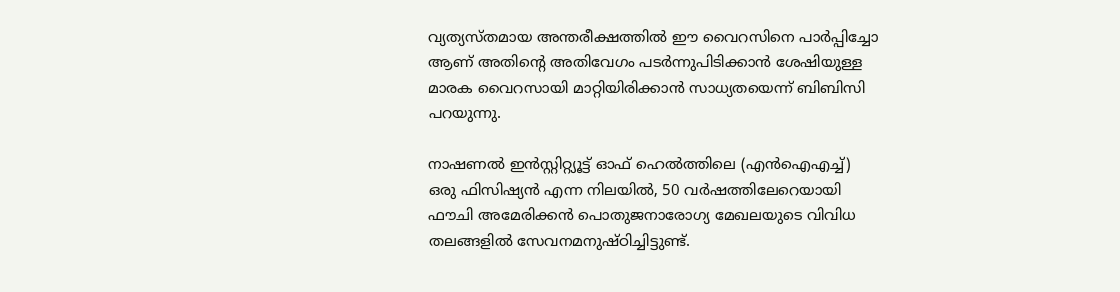വ്യത്യസ്തമായ അന്തരീക്ഷത്തില്‍ ഈ വൈറസിനെ പാര്‍പ്പിച്ചോ ആണ് അതിന്റെ അതിവേഗം പടര്‍ന്നുപിടിക്കാന്‍ ശേഷിയുള്ള മാരക വൈറസായി മാറ്റിയിരിക്കാന്‍ സാധ്യതയെന്ന് ബിബിസി പറയുന്നു.

നാഷണൽ ഇൻസ്റ്റിറ്റ്യൂട്ട് ഓഫ് ഹെൽത്തിലെ (എൻ‌ഐ‌എച്ച്) ഒരു ഫിസിഷ്യൻ എന്ന നിലയിൽ, 50 വർഷത്തിലേറെയായി ഫൗചി അമേരിക്കൻ പൊതുജനാരോഗ്യ മേഖലയുടെ വിവിധ തലങ്ങളിൽ സേവനമനുഷ്ഠിച്ചിട്ടുണ്ട്.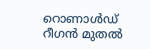റൊണാൾഡ് റീഗൻ മുതൽ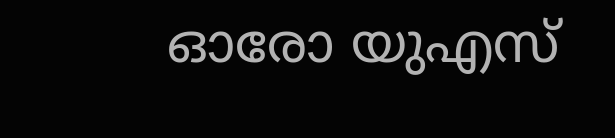ഓരോ യുഎസ്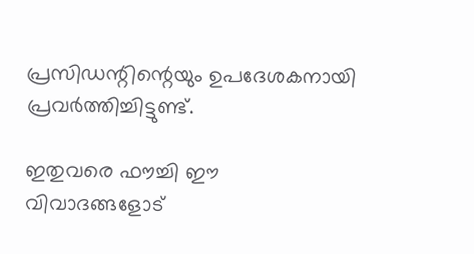പ്രസിഡന്റിന്റെയും ഉപദേശകനായി പ്രവർത്തിച്ചിട്ടുണ്ട്.

ഇതുവരെ ഫൗച്ചി ഈ വിവാദങ്ങളോട്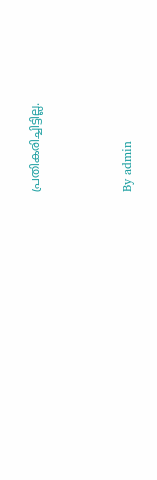പ്രതികരിച്ചിട്ടില്ല.



By admin